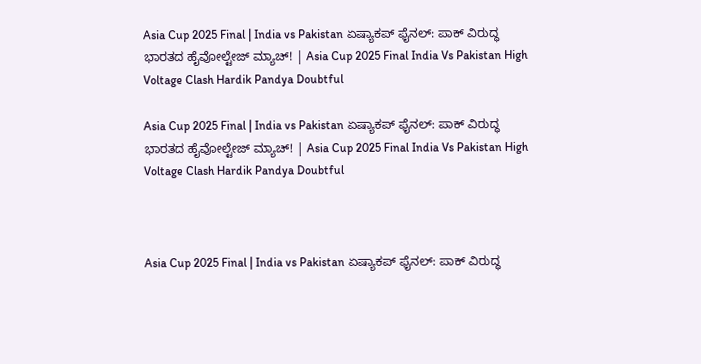Asia Cup 2025 Final | India vs Pakistan ಏಷ್ಯಾಕಪ್ ಫೈನಲ್: ಪಾಕ್ ವಿರುದ್ಧ ಭಾರತದ ಹೈವೋಲ್ಟೇಜ್ ಮ್ಯಾಚ್! | Asia Cup 2025 Final India Vs Pakistan High Voltage Clash Hardik Pandya Doubtful

Asia Cup 2025 Final | India vs Pakistan ಏಷ್ಯಾಕಪ್ ಫೈನಲ್: ಪಾಕ್ ವಿರುದ್ಧ ಭಾರತದ ಹೈವೋಲ್ಟೇಜ್ ಮ್ಯಾಚ್! | Asia Cup 2025 Final India Vs Pakistan High Voltage Clash Hardik Pandya Doubtful



Asia Cup 2025 Final | India vs Pakistan ಏಷ್ಯಾಕಪ್ ಫೈನಲ್: ಪಾಕ್ ವಿರುದ್ಧ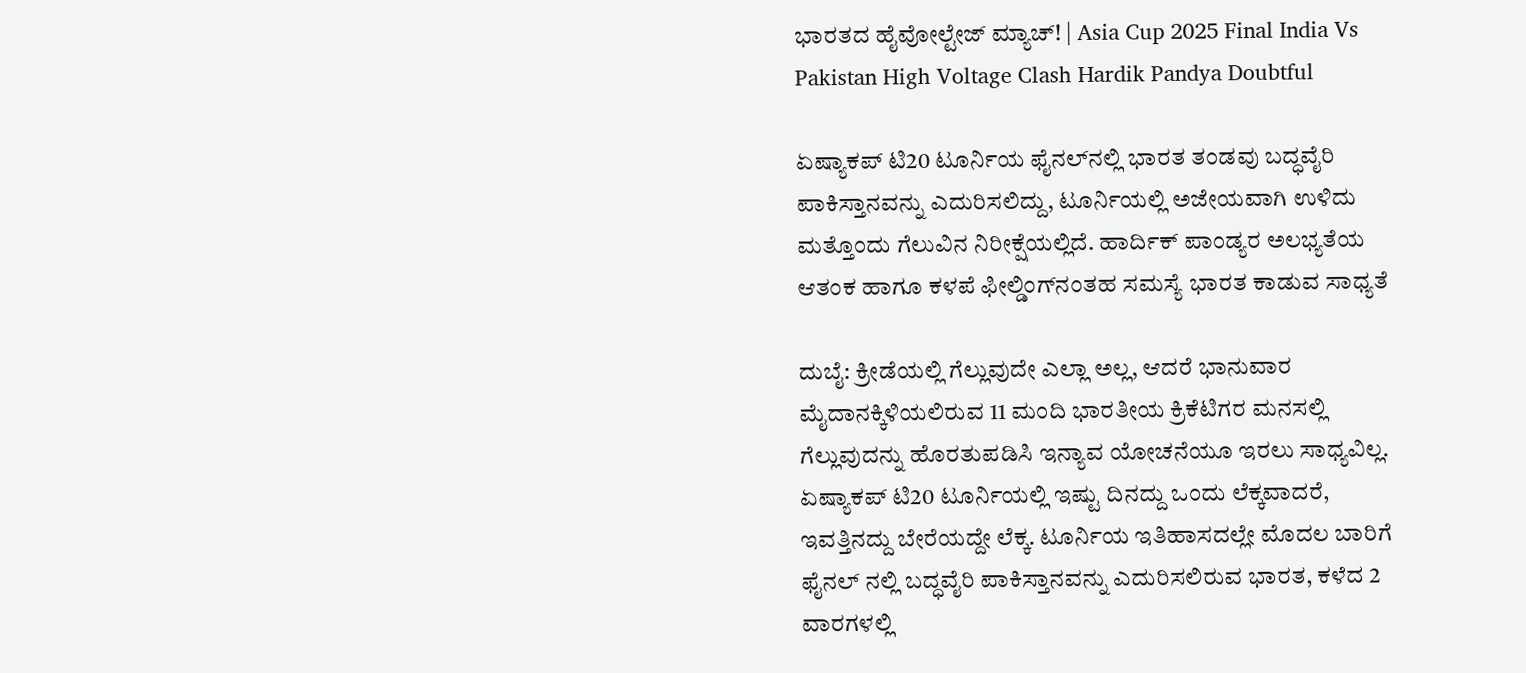ಭಾರತದ ಹೈವೋಲ್ಟೇಜ್ ಮ್ಯಾಚ್! | Asia Cup 2025 Final India Vs Pakistan High Voltage Clash Hardik Pandya Doubtful

ಏಷ್ಯಾಕಪ್ ಟಿ20 ಟೂರ್ನಿಯ ಫೈನಲ್‌ನಲ್ಲಿ ಭಾರತ ತಂಡವು ಬದ್ಧವೈರಿ ಪಾಕಿಸ್ತಾನವನ್ನು ಎದುರಿಸಲಿದ್ದು, ಟೂರ್ನಿಯಲ್ಲಿ ಅಜೇಯವಾಗಿ ಉಳಿದು ಮತ್ತೊಂದು ಗೆಲುವಿನ ನಿರೀಕ್ಷೆಯಲ್ಲಿದೆ. ಹಾರ್ದಿಕ್ ಪಾಂಡ್ಯರ ಅಲಭ್ಯತೆಯ ಆತಂಕ ಹಾಗೂ ಕಳಪೆ ಫೀಲ್ಡಿಂಗ್‌ನಂತಹ ಸಮಸ್ಯೆ ಭಾರತ ಕಾಡುವ ಸಾಧ್ಯತೆ

ದುಬೈ: ಕ್ರೀಡೆಯಲ್ಲಿ ಗೆಲ್ಲುವುದೇ ಎಲ್ಲಾ ಅಲ್ಲ, ಆದರೆ ಭಾನುವಾರ ಮೈದಾನಕ್ಕಿಳಿಯಲಿರುವ 11 ಮಂದಿ ಭಾರತೀಯ ಕ್ರಿಕೆಟಿಗರ ಮನಸಲ್ಲಿ ಗೆಲ್ಲುವುದನ್ನು ಹೊರತುಪಡಿಸಿ ಇನ್ಯಾವ ಯೋಚನೆಯೂ ಇರಲು ಸಾಧ್ಯವಿಲ್ಲ. ಏಷ್ಯಾಕಪ್ ಟಿ20 ಟೂರ್ನಿಯಲ್ಲಿ ಇಷ್ಟು ದಿನದ್ದು ಒಂದು ಲೆಕ್ಕವಾದರೆ, ಇವತ್ತಿನದ್ದು ಬೇರೆಯದ್ದೇ ಲೆಕ್ಕ. ಟೂರ್ನಿಯ ಇತಿಹಾಸದಲ್ಲೇ ಮೊದಲ ಬಾರಿಗೆ ಫೈನಲ್ ನಲ್ಲಿ ಬದ್ಧವೈರಿ ಪಾಕಿಸ್ತಾನವನ್ನು ಎದುರಿಸಲಿರುವ ಭಾರತ, ಕಳೆದ 2 ವಾರಗಳಲ್ಲಿ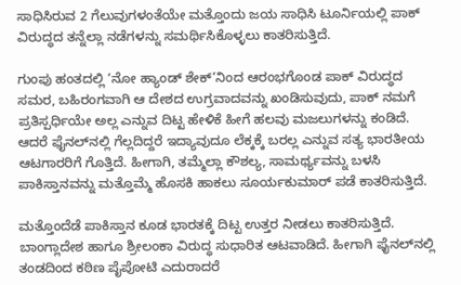ಸಾಧಿಸಿರುವ 2 ಗೆಲುವುಗಳಂತೆಯೇ ಮತ್ತೊಂದು ಜಯ ಸಾಧಿಸಿ ಟೂರ್ನಿಯಲ್ಲಿ ಪಾಕ್ ವಿರುದ್ಧದ ತನ್ನೆಲ್ಲಾ ನಡೆಗಳನ್ನು ಸಮರ್ಥಿಸಿಕೊಳ್ಳಲು ಕಾತರಿಸುತ್ತಿದೆ.

ಗುಂಪು ಹಂತದಲ್ಲಿ ‘ನೋ ಹ್ಯಾಂಡ್ ಶೇಕ್’ನಿಂದ ಆರಂಭಗೊಂಡ ಪಾಕ್ ವಿರುದ್ಧದ ಸಮರ, ಬಹಿರಂಗವಾಗಿ ಆ ದೇಶದ ಉಗ್ರವಾದವನ್ನು ಖಂಡಿಸುವುದು, ಪಾಕ್ ನಮಗೆ ಪ್ರತಿಸ್ಪರ್ಧಿಯೇ ಅಲ್ಲ ಎನ್ನುವ ದಿಟ್ಟ ಹೇಳಿಕೆ ಹೀಗೆ ಹಲವು ಮಜಲುಗಳನ್ನು ಕಂಡಿದೆ. ಆದರೆ ಫೈನಲ್‌ನಲ್ಲಿ ಗೆಲ್ಲದಿದ್ದರೆ ಇದ್ಯಾವುದೂ ಲೆಕ್ಕಕ್ಕೆ ಬರಲ್ಲ ಎನ್ನುವ ಸತ್ಯ ಭಾರತೀಯ ಆಟಗಾರರಿಗೆ ಗೊತ್ತಿದೆ. ಹೀಗಾಗಿ, ತಮ್ಮೆಲ್ಲಾ ಕೌಶಲ್ಯ, ಸಾಮರ್ಥ್ಯವನ್ನು ಬಳಸಿ ಪಾಕಿಸ್ತಾನವನ್ನು ಮತ್ತೊಮ್ಮೆ ಹೊಸಕಿ ಹಾಕಲು ಸೂರ್ಯಕುಮಾರ್ ಪಡೆ ಕಾತರಿಸುತ್ತಿದೆ.

ಮತ್ತೊಂದೆಡೆ ಪಾಕಿಸ್ತಾನ ಕೂಡ ಭಾರತಕ್ಕೆ ದಿಟ್ಟ ಉತ್ತರ ನೀಡಲು ಕಾತರಿಸುತ್ತಿದೆ. ಬಾಂಗ್ಲಾದೇಶ ಹಾಗೂ ಶ್ರೀಲಂಕಾ ವಿರುದ್ಧ ಸುಧಾರಿತ ಆಟವಾಡಿದೆ. ಹೀಗಾಗಿ ಫೈನಲ್‌ನಲ್ಲಿ ತಂಡದಿಂದ ಕಠಿಣ ಪೈಪೋಟಿ ಎದುರಾದರೆ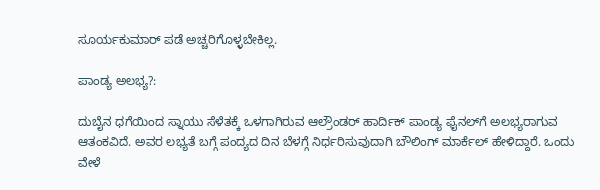ಸೂರ್ಯಕುಮಾರ್ ಪಡೆ ಅಚ್ಚರಿಗೊಳ್ಳಬೇಕಿಲ್ಲ.

ಪಾಂಡ್ಯ ಅಲಭ್ಯ?:

ದುಬೈನ ಧಗೆಯಿಂದ ಸ್ನಾಯು ಸೆಳೆತಕ್ಕೆ ಒಳಗಾಗಿರುವ ಆಲ್ರೌಂಡರ್ ಹಾರ್ದಿಕ್ ಪಾಂಡ್ಯ ಫೈನಲ್‌ಗೆ ಅಲಭ್ಯರಾಗುವ ಆತಂಕವಿದೆ. ಅವರ ಲಭ್ಯತೆ ಬಗ್ಗೆ ಪಂದ್ಯದ ದಿನ ಬೆಳಗ್ಗೆ ನಿರ್ಧರಿಸುವುದಾಗಿ ಬೌಲಿಂಗ್ ಮಾರ್ಕೆಲ್ ಹೇಳಿದ್ದಾರೆ. ಒಂದು ವೇಳೆ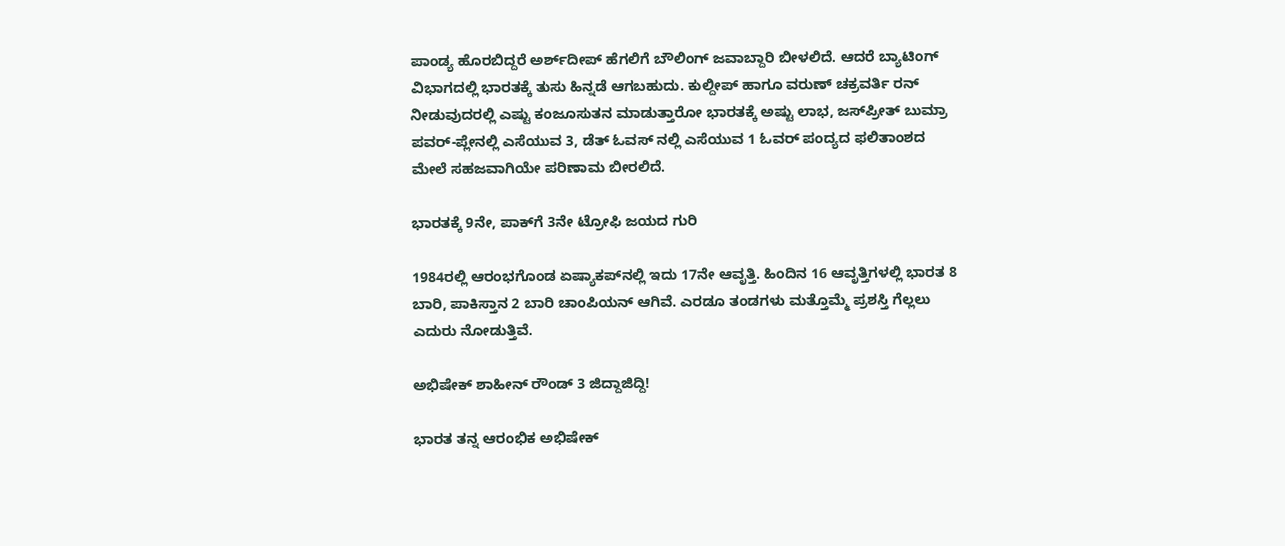ಪಾಂಡ್ಯ ಹೊರಬಿದ್ದರೆ ಅರ್ಶ್‌ದೀಪ್ ಹೆಗಲಿಗೆ ಬೌಲಿಂಗ್ ಜವಾಬ್ದಾರಿ ಬೀಳಲಿದೆ. ಆದರೆ ಬ್ಯಾಟಿಂಗ್ ವಿಭಾಗದಲ್ಲಿ ಭಾರತಕ್ಕೆ ತುಸು ಹಿನ್ನಡೆ ಆಗಬಹುದು. ಕುಲ್ದೀಪ್ ಹಾಗೂ ವರುಣ್ ಚಕ್ರವರ್ತಿ ರನ್ ನೀಡುವುದರಲ್ಲಿ ಎಷ್ಟು ಕಂಜೂಸುತನ ಮಾಡುತ್ತಾರೋ ಭಾರತಕ್ಕೆ ಅಷ್ಟು ಲಾಭ, ಜಸ್‌ಪ್ರೀತ್ ಬುಮ್ರಾ ಪವರ್-ಪ್ಲೇನಲ್ಲಿ ಎಸೆಯುವ 3, ಡೆತ್ ಓವಸ್ ನಲ್ಲಿ ಎಸೆಯುವ 1 ಓವರ್ ಪಂದ್ಯದ ಫಲಿತಾಂಶದ ಮೇಲೆ ಸಹಜವಾಗಿಯೇ ಪರಿಣಾಮ ಬೀರಲಿದೆ.

ಭಾರತಕ್ಕೆ 9ನೇ, ಪಾಕ್‌ಗೆ 3ನೇ ಟ್ರೋಫಿ ಜಯದ ಗುರಿ

1984ರಲ್ಲಿ ಆರಂಭಗೊಂಡ ಏಷ್ಯಾಕಪ್‌ನಲ್ಲಿ ಇದು 17ನೇ ಆವೃತ್ತಿ. ಹಿಂದಿನ 16 ಆವೃತ್ತಿಗಳಲ್ಲಿ ಭಾರತ 8 ಬಾರಿ, ಪಾಕಿಸ್ತಾನ 2 ಬಾರಿ ಚಾಂಪಿಯನ್ ಆಗಿವೆ. ಎರಡೂ ತಂಡಗಳು ಮತ್ತೊಮ್ಮೆ ಪ್ರಶಸ್ತಿ ಗೆಲ್ಲಲು ಎದುರು ನೋಡುತ್ತಿವೆ.

ಅಭಿಷೇಕ್ ಶಾಹೀನ್ ರೌಂಡ್ 3 ಜಿದ್ದಾಜಿದ್ದಿ!

ಭಾರತ ತನ್ನ ಆರಂಭಿಕ ಅಭಿಷೇಕ್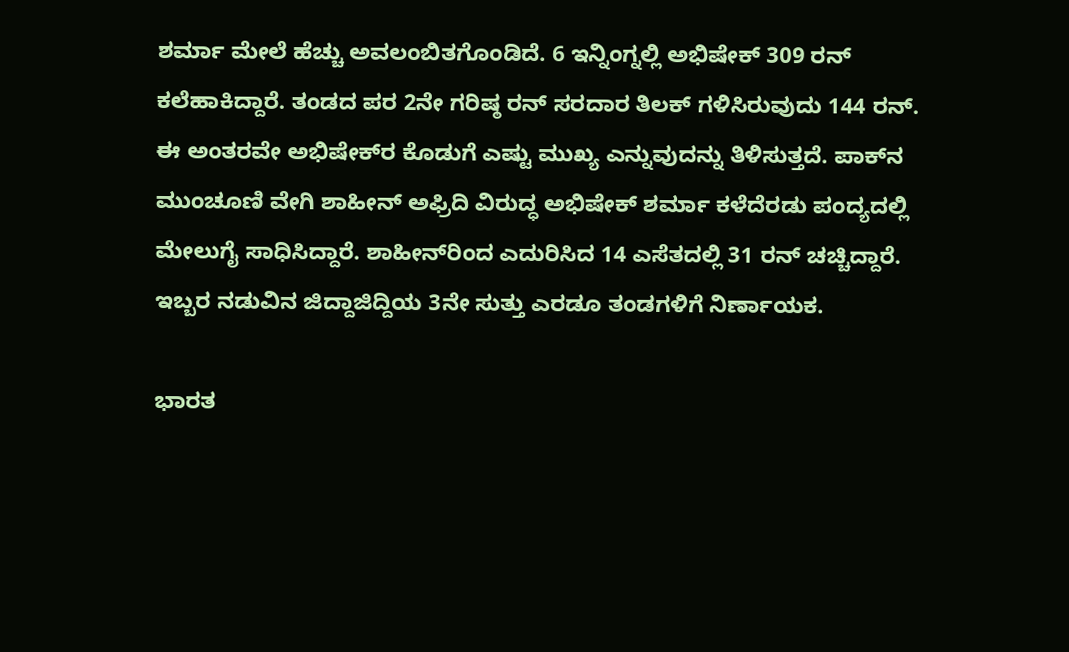ಶರ್ಮಾ ಮೇಲೆ ಹೆಚ್ಚು ಅವಲಂಬಿತಗೊಂಡಿದೆ. 6 ಇನ್ನಿಂಗ್ನಲ್ಲಿ ಅಭಿಷೇಕ್ 309 ರನ್ ಕಲೆಹಾಕಿದ್ದಾರೆ. ತಂಡದ ಪರ 2ನೇ ಗರಿಷ್ಠ ರನ್ ಸರದಾರ ತಿಲಕ್ ಗಳಿಸಿರುವುದು 144 ರನ್. ಈ ಅಂತರವೇ ಅಭಿಷೇಕ್‌ರ ಕೊಡುಗೆ ಎಷ್ಟು ಮುಖ್ಯ ಎನ್ನುವುದನ್ನು ತಿಳಿಸುತ್ತದೆ. ಪಾಕ್‌ನ ಮುಂಚೂಣಿ ವೇಗಿ ಶಾಹೀನ್ ಅಫ್ರಿದಿ ವಿರುದ್ಧ ಅಭಿಷೇಕ್ ಶರ್ಮಾ ಕಳೆದೆರಡು ಪಂದ್ಯದಲ್ಲಿ ಮೇಲುಗೈ ಸಾಧಿಸಿದ್ದಾರೆ. ಶಾಹೀನ್‌ರಿಂದ ಎದುರಿಸಿದ 14 ಎಸೆತದಲ್ಲಿ 31 ರನ್ ಚಚ್ಚಿದ್ದಾರೆ. ಇಬ್ಬರ ನಡುವಿನ ಜಿದ್ದಾಜಿದ್ದಿಯ 3ನೇ ಸುತ್ತು ಎರಡೂ ತಂಡಗಳಿಗೆ ನಿರ್ಣಾಯಕ.

ಭಾರತ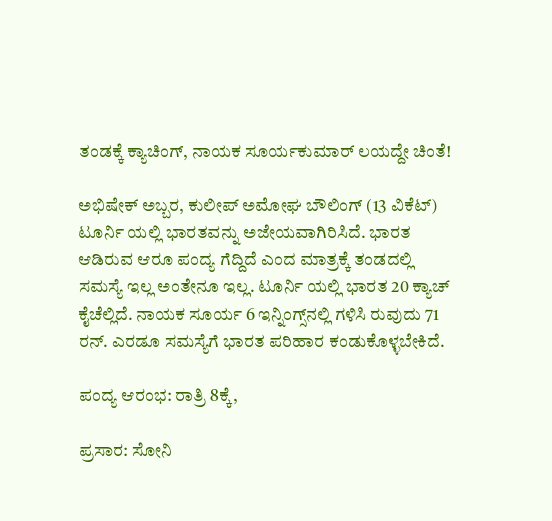ತಂಡಕ್ಕೆ ಕ್ಯಾಚಿಂಗ್, ನಾಯಕ ಸೂರ್ಯಕುಮಾರ್ ಲಯದ್ದೇ ಚಿಂತೆ!

ಅಭಿಷೇಕ್‌ ಅಬ್ಬರ, ಕುಲೀಪ್‌ ಅಮೋಘ ಬೌಲಿಂಗ್ (13 ವಿಕೆಟ್) ಟೂರ್ನಿ ಯಲ್ಲಿ ಭಾರತವನ್ನು ಅಜೇಯವಾಗಿರಿಸಿದೆ. ಭಾರತ ಆಡಿರುವ ಆರೂ ಪಂದ್ಯ ಗೆದ್ದಿದೆ ಎಂದ ಮಾತ್ರಕ್ಕೆ ತಂಡದಲ್ಲಿ ಸಮಸ್ಯೆ ಇಲ್ಲ ಅಂತೇನೂ ಇಲ್ಲ. ಟೂರ್ನಿ ಯಲ್ಲಿ ಭಾರತ 20 ಕ್ಯಾಚ್ ಕೈಚೆಲ್ಲಿದೆ. ನಾಯಕ ಸೂರ್ಯ 6 ಇನ್ನಿಂಗ್ಸ್‌ನಲ್ಲಿ ಗಳಿಸಿ ರುವುದು 71 ರನ್. ಎರಡೂ ಸಮಸ್ಯೆಗೆ ಭಾರತ ಪರಿಹಾರ ಕಂಡುಕೊಳ್ಳಬೇಕಿದೆ.

ಪಂದ್ಯ ಆರಂಭ: ರಾತ್ರಿ 8ಕ್ಕೆ,

ಪ್ರಸಾರ: ಸೋನಿ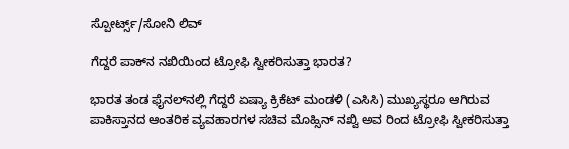ಸ್ಪೋರ್ಟ್ಸ್/ಸೋನಿ ಲಿವ್

ಗೆದ್ದರೆ ಪಾಕ್‌ನ ನಖಿಯಿಂದ ಟ್ರೋಫಿ ಸ್ವೀಕರಿಸುತ್ತಾ ಭಾರತ?

ಭಾರತ ತಂಡ ಫೈನಲ್‌ನಲ್ಲಿ ಗೆದ್ದರೆ ಏಷ್ಯಾ ಕ್ರಿಕೆಟ್ ಮಂಡಳಿ (ಎಸಿಸಿ) ಮುಖ್ಯಸ್ಥರೂ ಆಗಿರುವ ಪಾಕಿಸ್ತಾನದ ಆಂತರಿಕ ವ್ಯವಹಾರಗಳ ಸಚಿವ ಮೊಹ್ಸಿನ್ ನಖ್ವಿ ಅವ ರಿಂದ ಟ್ರೋಫಿ ಸ್ವೀಕರಿಸುತ್ತಾ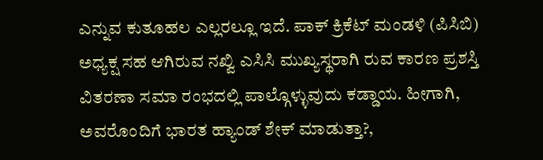ಎನ್ನುವ ಕುತೂಹಲ ಎಲ್ಲರಲ್ಲೂ ಇದೆ. ಪಾಕ್ ಕ್ರಿಕೆಟ್ ಮಂಡಳಿ (ಪಿಸಿಬಿ) ಅಧ್ಯಕ್ಷ ಸಹ ಆಗಿರುವ ನಖ್ವಿ ಎಸಿಸಿ ಮುಖ್ಯಸ್ಥರಾಗಿ ರುವ ಕಾರಣ ಪ್ರಶಸ್ತಿ ವಿತರಣಾ ಸಮಾ ರಂಭದಲ್ಲಿ ಪಾಲ್ಗೊಳ್ಳುವುದು ಕಡ್ಡಾಯ. ಹೀಗಾಗಿ, ಅವರೊಂದಿಗೆ ಭಾರತ ಹ್ಯಾಂಡ್ ಶೇಕ್ ಮಾಡುತ್ತಾ?,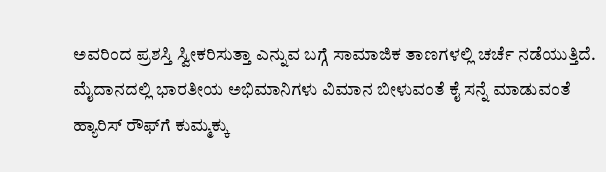ಅವರಿಂದ ಪ್ರಶಸ್ತಿ ಸ್ವೀಕರಿಸುತ್ತಾ ಎನ್ನುವ ಬಗ್ಗೆ ಸಾಮಾಜಿಕ ತಾಣಗಳಲ್ಲಿ ಚರ್ಚೆ ನಡೆಯುತ್ತಿದೆ. ಮೈದಾನದಲ್ಲಿ ಭಾರತೀಯ ಅಭಿಮಾನಿಗಳು ವಿಮಾನ ಬೀಳುವಂತೆ ಕೈ ಸನ್ನೆ ಮಾಡುವಂತೆ ಹ್ಯಾರಿಸ್ ರೌಫ್‌ಗೆ ಕುಮ್ಮಕ್ಕು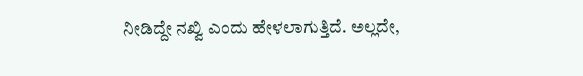ನೀಡಿದ್ದೇ ನಖ್ವಿ ಎಂದು ಹೇಳಲಾಗುತ್ತಿದೆ. ಅಲ್ಲದೇ,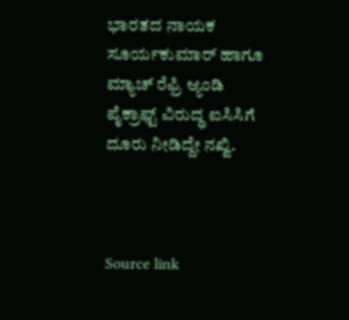ಭಾರತದ ನಾಯಕ ಸೂರ್ಯಕುಮಾರ್ ಹಾಗೂ ಮ್ಯಾಚ್ ರೆಫ್ರಿ ಆ್ಯಂಡಿ ಪೈಕ್ರಾಫ್ಟ್ ವಿರುದ್ಧ ಐಸಿಸಿಗೆ ದೂರು ನೀಡಿದ್ದೇ ನಖ್ವಿ.



Source link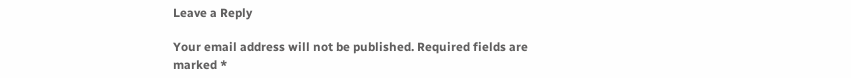Leave a Reply

Your email address will not be published. Required fields are marked *